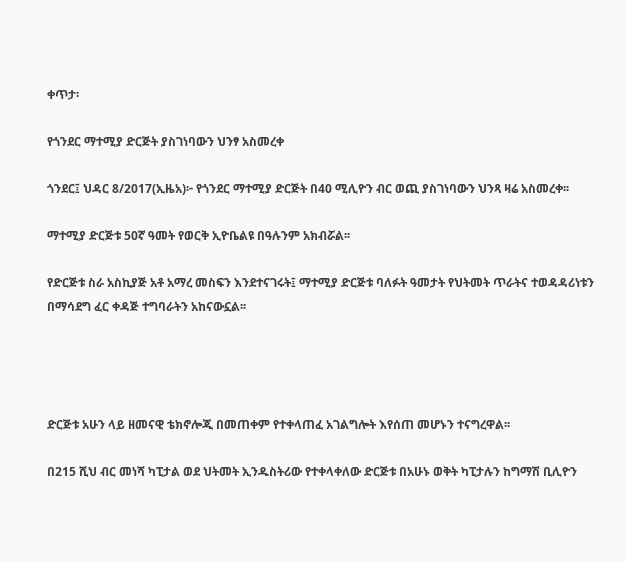ቀጥታ፡

የጎንደር ማተሚያ ድርጅት ያስገነባውን ህንፃ አስመረቀ

ጎንደር፤ ህዳር 8/2017(ኢዜአ)፦ የጎንደር ማተሚያ ድርጅት በ40 ሚሊዮን ብር ወጪ ያስገነባውን ህንጻ ዛሬ አስመረቀ፡፡

ማተሚያ ድርጅቱ 50ኛ ዓመት የወርቅ ኢዮቤልዩ በዓሉንም አክብሯል፡፡

የድርጅቱ ስራ አስኪያጅ አቶ አማረ መስፍን እንደተናገሩት፤ ማተሚያ ድርጅቱ ባለፉት ዓመታት የህትመት ጥራትና ተወዳዳሪነቱን በማሳደግ ፈር ቀዳጅ ተግባራትን አከናውኗል፡፡




ድርጅቱ አሁን ላይ ዘመናዊ ቴክኖሎጂ በመጠቀም የተቀላጠፈ አገልግሎት እየሰጠ መሆኑን ተናግረዋል፡፡

በ215 ሺህ ብር መነሻ ካፒታል ወደ ህትመት ኢንዱስትሪው የተቀላቀለው ድርጅቱ በአሁኑ ወቅት ካፒታሉን ከግማሽ ቢሊዮን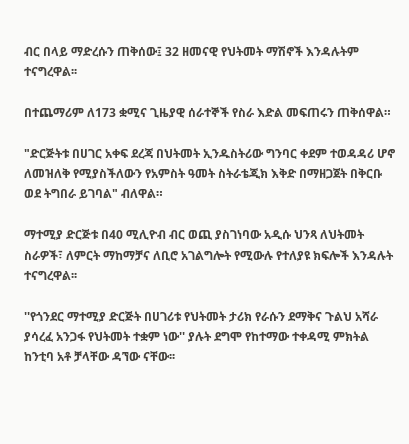ብር በላይ ማድረሱን ጠቅሰው፤ 32 ዘመናዊ የህትመት ማሽኖች እንዳሉትም ተናግረዋል፡፡

በተጨማሪም ለ173 ቋሚና ጊዜያዊ ሰራተኞች የስራ እድል መፍጠሩን ጠቅሰዋል።

"ድርጅትቱ በሀገር አቀፍ ደረጃ በህትመት ኢንዱስትሪው ግንባር ቀደም ተወዳዳሪ ሆኖ ለመዝለቅ የሚያስችለውን የአምስት ዓመት ስትራቴጂክ እቅድ በማዘጋጀት በቅርቡ ወደ ትግበራ ይገባል" ብለዋል።

ማተሚያ ድርጅቱ በ40 ሚሊዮብ ብር ወጪ ያስገነባው አዲሱ ህንጻ ለህትመት ስራዎች፣ ለምርት ማከማቻና ለቢሮ አገልግሎት የሚውሉ የተለያዩ ክፍሎች እንዳሉት ተናግረዋል፡፡

''የጎንደር ማተሚያ ድርጅት በሀገሪቱ የህትመት ታሪክ የራሱን ደማቅና ጉልህ አሻራ ያሳረፈ አንጋፋ የህትመት ተቋም ነው'' ያሉት ደግሞ የከተማው ተቀዳሚ ምክትል ከንቲባ አቶ ቻላቸው ዳኘው ናቸው፡፡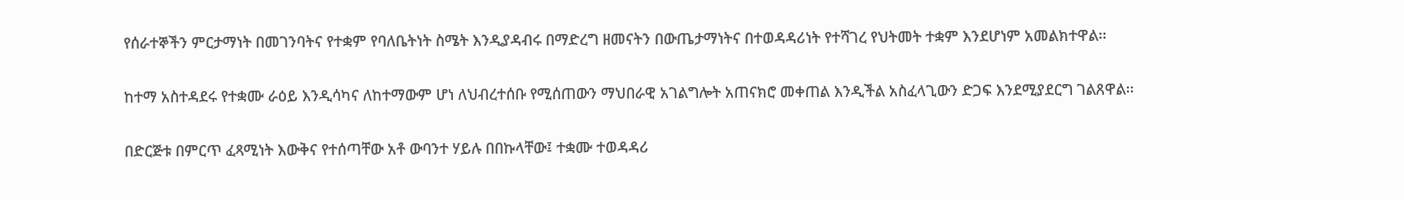የሰራተኞችን ምርታማነት በመገንባትና የተቋም የባለቤትነት ስሜት እንዲያዳብሩ በማድረግ ዘመናትን በውጤታማነትና በተወዳዳሪነት የተሻገረ የህትመት ተቋም እንደሆነም አመልክተዋል፡፡

ከተማ አስተዳደሩ የተቋሙ ራዕይ እንዲሳካና ለከተማውም ሆነ ለህብረተሰቡ የሚሰጠውን ማህበራዊ አገልግሎት አጠናክሮ መቀጠል እንዲችል አስፈላጊውን ድጋፍ እንደሚያደርግ ገልጸዋል፡፡

በድርጅቱ በምርጥ ፈጻሚነት እውቅና የተሰጣቸው አቶ ውባንተ ሃይሉ በበኩላቸው፤ ተቋሙ ተወዳዳሪ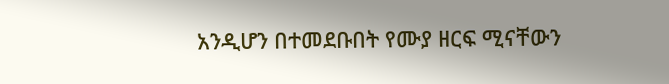አንዲሆን በተመደቡበት የሙያ ዘርፍ ሚናቸውን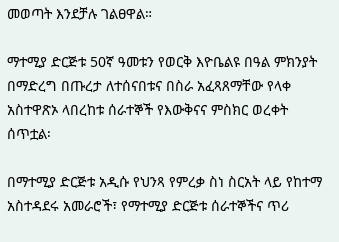መወጣት እንደቻሉ ገልፀዋል።

ማተሚያ ድርጅቱ 50ኛ ዓመቱን የወርቅ እዮቤልዩ በዓል ምክንያት በማድረግ በጡረታ ለተሰናበቱና በስራ አፈጻጸማቸው የላቀ አስተዋጽኦ ላበረከቱ ሰራተኞች የእውቅናና ምስክር ወረቀት ሰጥቷል፡

በማተሚያ ድርጅቱ አዲሱ የህንጻ የምረቃ ስነ ስርአት ላይ የከተማ አስተዳደሩ አመራሮች፣ የማተሚያ ድርጅቱ ሰራተኞችና ጥሪ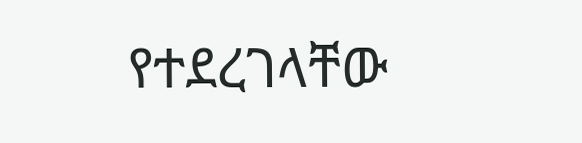የተደረገላቸው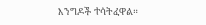እንግዶች ተሳትፈዋል።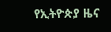የኢትዮጵያ ዜና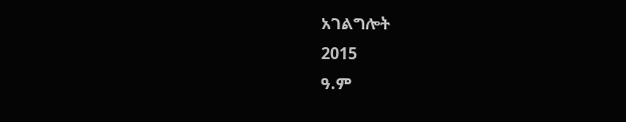አገልግሎት
2015
ዓ.ም